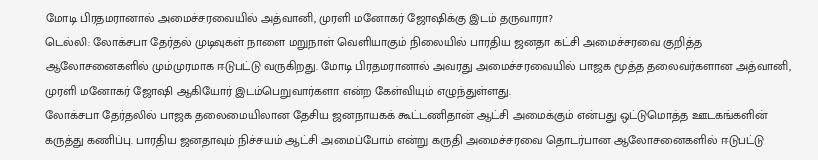மோடி பிரதமரானால் அமைச்சரவையில் அத்வானி, முரளி மனோகர் ஜோஷிக்கு இடம் தருவாரா?
டெல்லி: லோக்சபா தேர்தல் முடிவுகள் நாளை மறுநாள் வெளியாகும் நிலையில் பாரதிய ஜனதா கட்சி அமைச்சரவை குறித்த ஆலோசனைகளில் மும்முரமாக ஈடுபட்டு வருகிறது. மோடி பிரதமரானால் அவரது அமைச்சரவையில் பாஜக மூத்த தலைவர்களான அத்வானி, முரளி மனோகர் ஜோஷி ஆகியோர் இடம்பெறுவார்களா என்ற கேள்வியும் எழுந்துள்ளது.
லோக்சபா தேர்தலில் பாஜக தலைமையிலான தேசிய ஜனநாயகக் கூட்டணிதான் ஆட்சி அமைக்கும் என்பது ஒட்டுமொத்த ஊடகங்களின் கருத்து கணிப்பு. பாரதிய ஜனதாவும் நிச்சயம் ஆட்சி அமைப்போம் என்று கருதி அமைச்சரவை தொடர்பான ஆலோசனைகளில் ஈடுபட்டு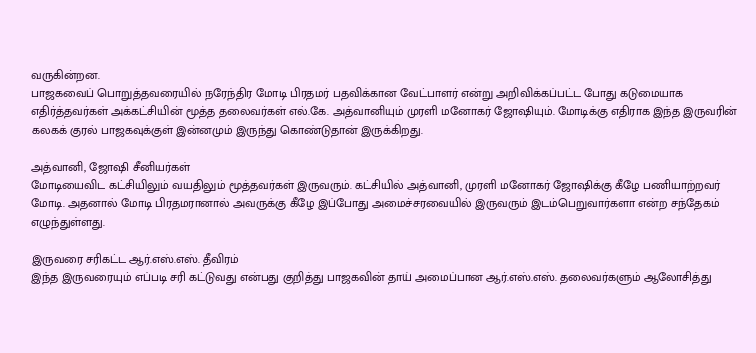வருகின்றன.
பாஜகவைப் பொறுத்தவரையில் நரேந்திர மோடி பிரதமர் பதவிக்கான வேட்பாளர் என்று அறிவிக்கப்பட்ட போது கடுமையாக எதிர்த்தவர்கள் அக்கட்சியின் மூத்த தலைவர்கள் எல்.கே. அத்வானியும் முரளி மனோகர் ஜோஷியும். மோடிக்கு எதிராக இந்த இருவரின் கலகக் குரல் பாஜகவுக்குள் இன்னமும் இருந்து கொண்டுதான் இருக்கிறது.

அத்வானி, ஜோஷி சீனியர்கள்
மோடியைவிட கட்சியிலும் வயதிலும் மூத்தவர்கள் இருவரும். கட்சியில் அத்வானி, முரளி மனோகர் ஜோஷிக்கு கீழே பணியாற்றவர் மோடி. அதனால் மோடி பிரதமரானால் அவருக்கு கீழே இப்போது அமைச்சரவையில் இருவரும் இடம்பெறுவார்களா என்ற சந்தேகம் எழுந்துள்ளது.

இருவரை சரிகட்ட ஆர்.எஸ்.எஸ். தீவிரம்
இந்த இருவரையும் எப்படி சரி கட்டுவது என்பது குறித்து பாஜகவின் தாய் அமைப்பான ஆர்.எஸ்.எஸ். தலைவர்களும் ஆலோசித்து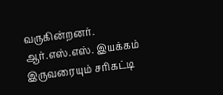வருகின்றனர். ஆர்.எஸ்.எஸ். இயக்கம் இருவரையும் சரிகட்டி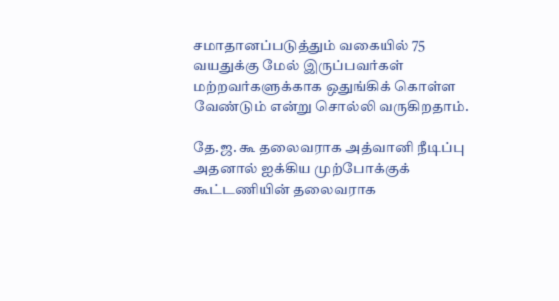சமாதானப்படுத்தும் வகையில் 75 வயதுக்கு மேல் இருப்பவர்கள் மற்றவர்களுக்காக ஒதுங்கிக் கொள்ள வேண்டும் என்று சொல்லி வருகிறதாம்.

தே.ஜ. கூ தலைவராக அத்வானி நீடிப்பு
அதனால் ஐக்கிய முற்போக்குக் கூட்டணியின் தலைவராக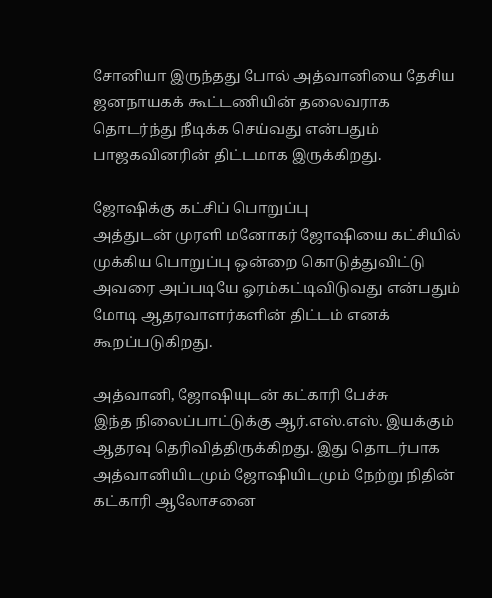சோனியா இருந்தது போல் அத்வானியை தேசிய ஜனநாயகக் கூட்டணியின் தலைவராக தொடர்ந்து நீடிக்க செய்வது என்பதும் பாஜகவினரின் திட்டமாக இருக்கிறது.

ஜோஷிக்கு கட்சிப் பொறுப்பு
அத்துடன் முரளி மனோகர் ஜோஷியை கட்சியில் முக்கிய பொறுப்பு ஒன்றை கொடுத்துவிட்டு அவரை அப்படியே ஓரம்கட்டிவிடுவது என்பதும் மோடி ஆதரவாளர்களின் திட்டம் எனக் கூறப்படுகிறது.

அத்வானி, ஜோஷியுடன் கட்காரி பேச்சு
இந்த நிலைப்பாட்டுக்கு ஆர்.எஸ்.எஸ். இயக்கும் ஆதரவு தெரிவித்திருக்கிறது. இது தொடர்பாக அத்வானியிடமும் ஜோஷியிடமும் நேற்று நிதின் கட்காரி ஆலோசனை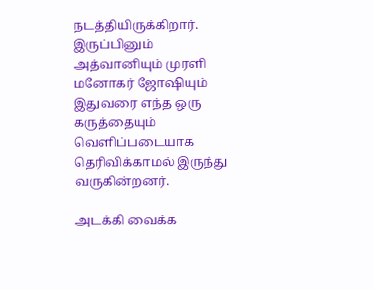நடத்தியிருக்கிறார். இருப்பினும் அத்வானியும் முரளி மனோகர் ஜோஷியும் இதுவரை எந்த ஒரு கருத்தையும் வெளிப்படையாக தெரிவிக்காமல் இருந்து வருகின்றனர்.

அடக்கி வைக்க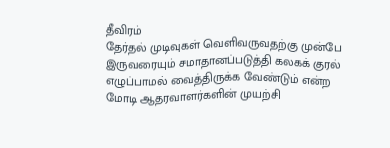தீவிரம்
தேர்தல் முடிவுகள் வெளிவருவதற்கு முன்பே இருவரையும் சமாதானப்படுத்தி கலகக் குரல் எழுப்பாமல் வைத்திருக்க வேண்டும் என்ற மோடி ஆதரவாளர்களின் முயற்சி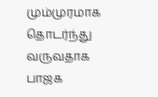மும்முரமாக தொடர்ந்து வருவதாக பாஜக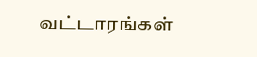வட்டாரங்கள்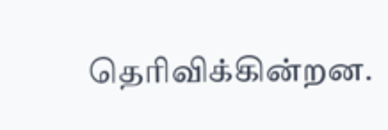தெரிவிக்கின்றன.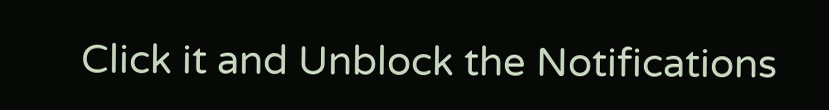Click it and Unblock the Notifications